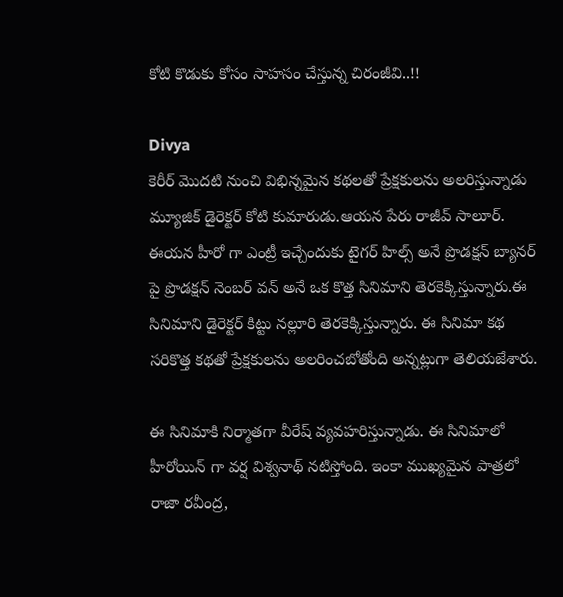కోటి కొడుకు కోసం సాహసం చేస్తున్న చిరంజీవి..!!

Divya
కెరీర్ మొదటి నుంచి విభిన్నమైన కథలతో ప్రేక్షకులను అలరిస్తున్నాడు మ్యూజిక్ డైరెక్టర్ కోటి కుమారుడు.ఆయన పేరు రాజీవ్ సాలూర్. ఈయన హీరో గా ఎంట్రీ ఇచ్చేందుకు టైగర్ హిల్స్ అనే ప్రొడక్షన్ బ్యానర్ పై ప్రొడక్షన్ నెంబర్ వన్ అనే ఒక కొత్త సినిమాని తెరకెక్కిస్తున్నారు.ఈ సినిమాని డైరెక్టర్ కిట్టు నల్లూరి తెరకెక్కిస్తున్నారు. ఈ సినిమా కథ సరికొత్త కథతో ప్రేక్షకులను అలరించబోతోంది అన్నట్లుగా తెలియజేశారు.

ఈ సినిమాకి నిర్మాతగా వీరేష్ వ్యవహరిస్తున్నాడు. ఈ సినిమాలో హీరోయిన్ గా వర్ష విశ్వనాథ్ నటిస్తోంది. ఇంకా ముఖ్యమైన పాత్రలో రాజా రవీంద్ర,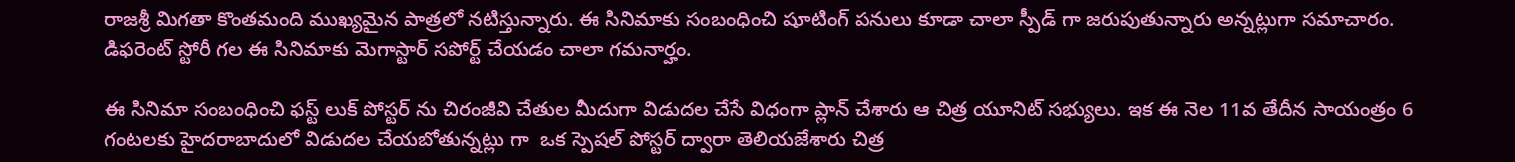రాజశ్రీ మిగతా కొంతమంది ముఖ్యమైన పాత్రలో నటిస్తున్నారు. ఈ సినిమాకు సంబంధించి షూటింగ్ పనులు కూడా చాలా స్పీడ్ గా జరుపుతున్నారు అన్నట్లుగా సమాచారం. డిఫరెంట్ స్టోరీ గల ఈ సినిమాకు మెగాస్టార్ సపోర్ట్ చేయడం చాలా గమనార్హం.

ఈ సినిమా సంబంధించి ఫస్ట్ లుక్ పోస్టర్ ను చిరంజీవి చేతుల మీదుగా విడుదల చేసే విధంగా ప్లాన్ చేశారు ఆ చిత్ర యూనిట్ సభ్యులు. ఇక ఈ నెల 11వ తేదీన సాయంత్రం 6 గంటలకు హైదరాబాదులో విడుదల చేయబోతున్నట్లు గా  ఒక స్పెషల్ పోస్టర్ ద్వారా తెలియజేశారు చిత్ర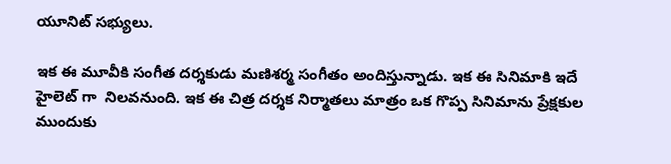యూనిట్ సభ్యులు.

ఇక ఈ మూవీకి సంగీత దర్శకుడు మణిశర్మ సంగీతం అందిస్తున్నాడు. ఇక ఈ సినిమాకి ఇదే హైలెట్ గా  నిలవనుంది. ఇక ఈ చిత్ర దర్శక నిర్మాతలు మాత్రం ఒక గొప్ప సినిమాను ప్రేక్షకుల ముందుకు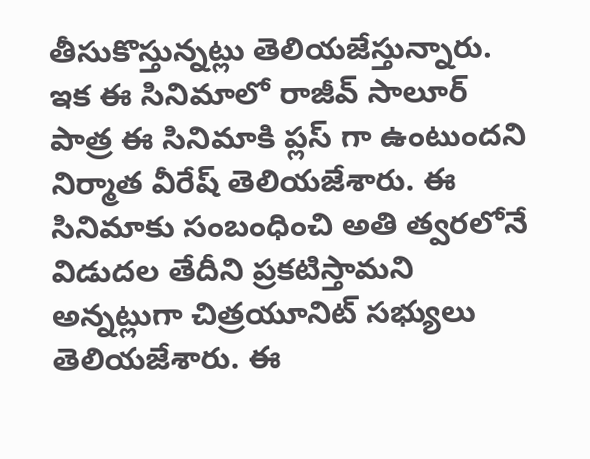తీసుకొస్తున్నట్లు తెలియజేస్తున్నారు. ఇక ఈ సినిమాలో రాజీవ్ సాలూర్ పాత్ర ఈ సినిమాకి ప్లస్ గా ఉంటుందని నిర్మాత వీరేష్ తెలియజేశారు. ఈ సినిమాకు సంబంధించి అతి త్వరలోనే విడుదల తేదీని ప్రకటిస్తామని అన్నట్లుగా చిత్రయూనిట్ సభ్యులు తెలియజేశారు. ఈ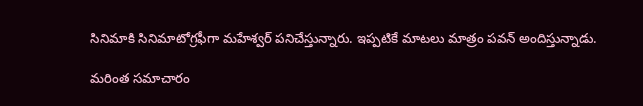సినిమాకి సినిమాటోగ్రఫీగా మహేశ్వర్ పనిచేస్తున్నారు. ఇప్పటికే మాటలు మాత్రం పవన్ అందిస్తున్నాడు.

మరింత సమాచారం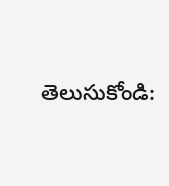తెలుసుకోండి: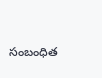సంబంధిత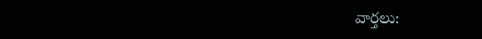వార్తలు: